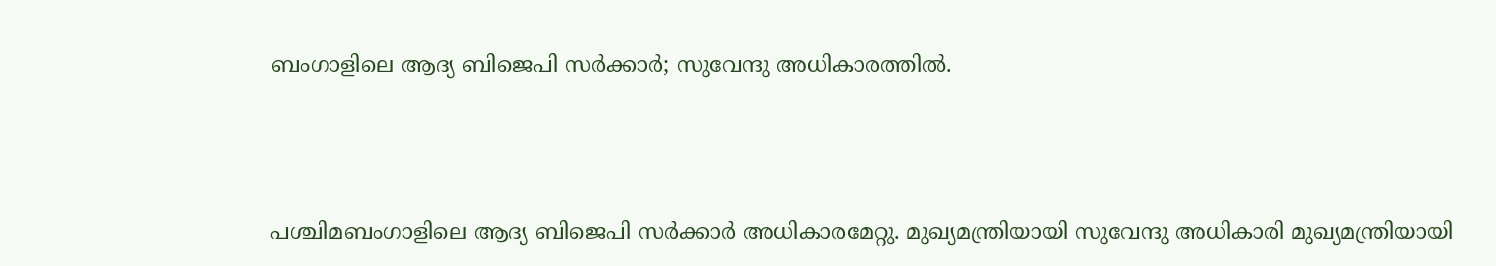ബംഗാളിലെ ആദ്യ ബിജെപി സര്‍ക്കാര്‍; സുവേന്ദു അധികാരത്തില്‍.




പശ്ചിമബംഗാളിലെ ആദ്യ ബിജെപി സര്‍ക്കാര്‍ അധികാരമേറ്റു. മുഖ്യമന്ത്രിയായി സുവേന്ദു അധികാരി മുഖ്യമന്ത്രിയായി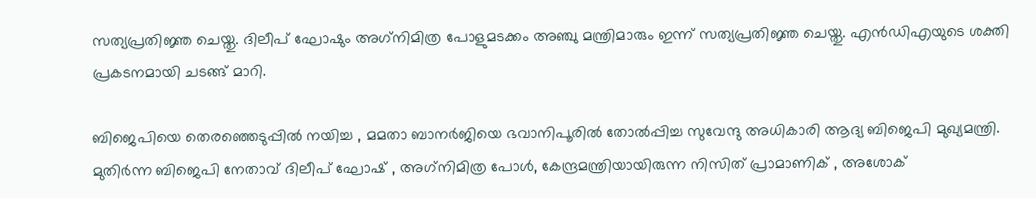സത്യപ്രതിജ്ഞ ചെയ്തു. ദിലീപ് ഘോഷും അഗ്‌നിമിത്ര പോളുമടക്കം അഞ്ചു മന്ത്രിമാരും ഇന്ന് സത്യപ്രതിജ്ഞ ചെയ്തു. എന്‍ഡിഎയുടെ ശക്തി പ്രകടനമായി ചടങ്ങ് മാറി.

ബിജെപിയെ തെരഞ്ഞെടുപ്പില്‍ നയിച്ച , മമതാ ബാനര്‍ജിയെ ഭവാനിപൂരില്‍ തോല്‍പ്പിച്ച സുവേന്ദു അധികാരി ആദ്യ ബിജെപി മുഖ്യമന്ത്രി. മുതിര്‍ന്ന ബിജെപി നേതാവ് ദിലീപ് ഘോഷ് , അഗ്‌നിമിത്ര പോള്‍, കേന്ദ്രമന്ത്രിയായിരുന്ന നിസിത് പ്രാമാണിക് , അശോക്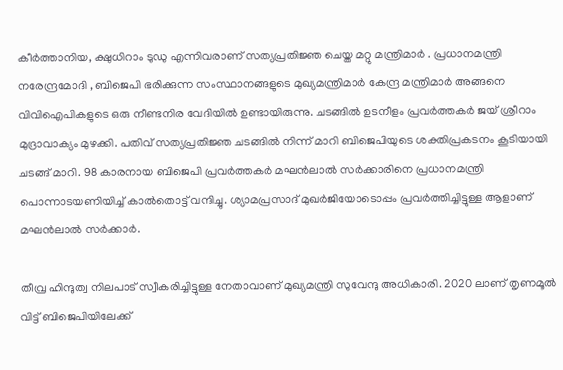കീര്‍ത്താനിയ, ക്ഷുധിറാം ടുഡു എന്നിവരാണ് സത്യപ്രതിജ്ഞ ചെയ്ത മറ്റു മന്ത്രിമാര്‍ . പ്രധാനമന്ത്രി നരേന്ദ്രമോദി , ബിജെപി ഭരിക്കുന്ന സംസ്ഥാനങ്ങളുടെ മുഖ്യമന്ത്രിമാര്‍ കേന്ദ്ര മന്ത്രിമാര്‍ അങ്ങനെ വിവിഐപികളുടെ ഒരു നീണ്ടനിര വേദിയില്‍ ഉണ്ടായിരുന്നു. ചടങ്ങില്‍ ഉടനീളം പ്രവര്‍ത്തകര്‍ ജയ് ശ്രീറാം മുദ്രാവാക്യം മുഴക്കി. പതിവ് സത്യപ്രതിജ്ഞ ചടങ്ങില്‍ നിന്ന് മാറി ബിജെപിയുടെ ശക്തിപ്രകടനം കൂടിയായി ചടങ്ങ് മാറി. 98 കാരനായ ബിജെപി പ്രവര്‍ത്തകര്‍ മഘന്‍ലാല്‍ സര്‍ക്കാരിനെ പ്രധാനമന്ത്രി പൊന്നാടയണിയിച്ച് കാല്‍തൊട്ട് വന്ദിച്ചു. ശ്യാമപ്രസാദ് മുഖര്‍ജിയോടൊപ്പം പ്രവര്‍ത്തിച്ചിട്ടുള്ള ആളാണ് മഘന്‍ലാല്‍ സര്‍ക്കാര്‍.

തീവ്ര ഹിന്ദുത്വ നിലപാട് സ്വീകരിച്ചിട്ടുള്ള നേതാവാണ് മുഖ്യമന്ത്രി സുവേന്ദു അധികാരി. 2020 ലാണ് തൃണമൂല്‍ വിട്ട് ബിജെപിയിലേക്ക്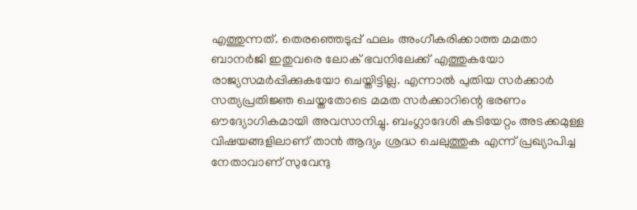എത്തുന്നത്. തെരഞ്ഞെടുപ്പ് ഫലം അംഗീകരിക്കാത്ത മമതാ ബാനര്‍ജി ഇതുവരെ ലോക് ഭവനിലേക്ക് എത്തുകയോ രാജ്യസമര്‍പ്പിക്കുകയോ ചെയ്തിട്ടില്ല. എന്നാല്‍ പുതിയ സര്‍ക്കാര്‍ സത്യപ്രതിജ്ഞ ചെയ്തതോടെ മമത സര്‍ക്കാറിന്റെ ഭരണം ഔദ്യോഗികമായി അവസാനിച്ചു. ബംഗ്ലാദേശി കുടിയേറ്റം അടക്കമുള്ള വിഷയങ്ങളിലാണ് താന്‍ ആദ്യം ശ്രദ്ധ ചെലുത്തുക എന്ന് പ്രഖ്യാപിച്ച നേതാവാണ് സുവേന്ദു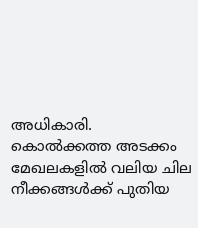അധികാരി. കൊല്‍ക്കത്ത അടക്കം മേഖലകളില്‍ വലിയ ചില നീക്കങ്ങള്‍ക്ക് പുതിയ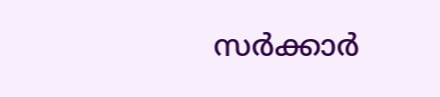സര്‍ക്കാര്‍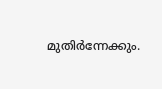മുതിര്‍ന്നേക്കും.